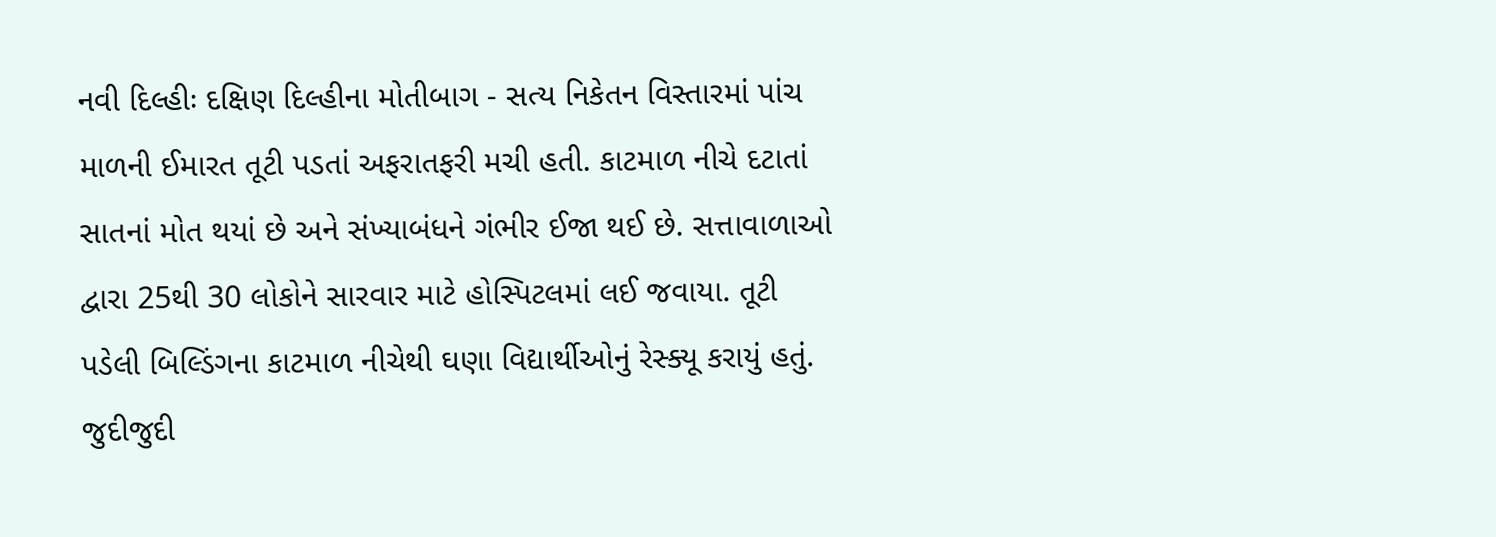નવી દિલ્હીઃ દક્ષિણ દિલ્હીના મોતીબાગ - સત્ય નિકેતન વિસ્તારમાં પાંચ માળની ઈમારત તૂટી પડતાં અફરાતફરી મચી હતી. કાટમાળ નીચે દટાતાં સાતનાં મોત થયાં છે અને સંખ્યાબંધને ગંભીર ઈજા થઈ છે. સત્તાવાળાઓ દ્વારા 25થી 30 લોકોને સારવાર માટે હોસ્પિટલમાં લઈ જવાયા. તૂટી પડેલી બિલ્ડિંગના કાટમાળ નીચેથી ઘણા વિદ્યાર્થીઓનું રેસ્ક્યૂ કરાયું હતું. જુદીજુદી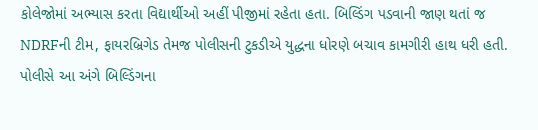કોલેજોમાં અભ્યાસ કરતા વિદ્યાર્થીઓ અહીં પીજીમાં રહેતા હતા. બિલ્ડિંગ પડવાની જાણ થતાં જ NDRFની ટીમ, ફાયરબ્રિગેડ તેમજ પોલીસની ટુકડીએ યુદ્ધના ધોરણે બચાવ કામગીરી હાથ ધરી હતી. પોલીસે આ અંગે બિલ્ડિંગના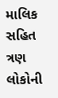માલિક સહિત ત્રણ લોકોની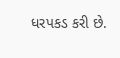ધરપકડ કરી છે.